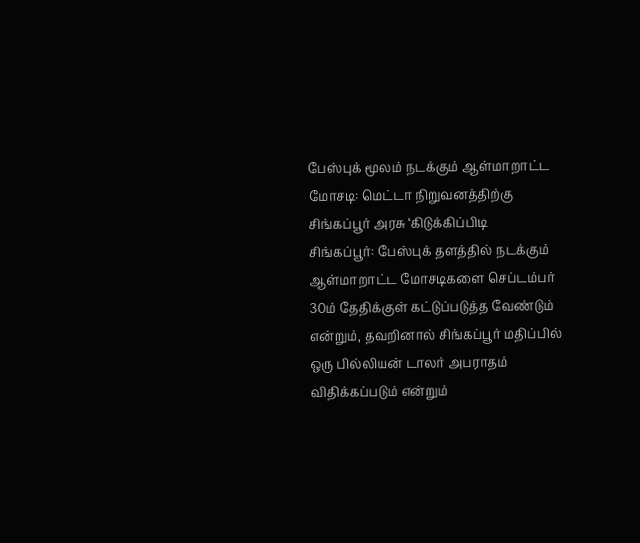பேஸ்புக் மூலம் நடக்கும் ஆள்மாறாட்ட மோசடி: மெட்டா நிறுவனத்திற்கு சிங்கப்பூர் அரசு ‘கிடுக்கிப்பிடி
சிங்கப்பூர்: பேஸ்புக் தளத்தில் நடக்கும் ஆள்மாறாட்ட மோசடிகளை செப்டம்பர் 30ம் தேதிக்குள் கட்டுப்படுத்த வேண்டும் என்றும், தவறினால் சிங்கப்பூர் மதிப்பில் ஒரு பில்லியன் டாலர் அபராதம் விதிக்கப்படும் என்றும்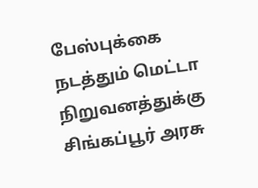பேஸ்புக்கை நடத்தும் மெட்டா நிறுவனத்துக்கு சிங்கப்பூர் அரசு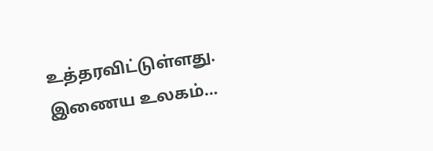உத்தரவிட்டுள்ளது. இணைய உலகம்…